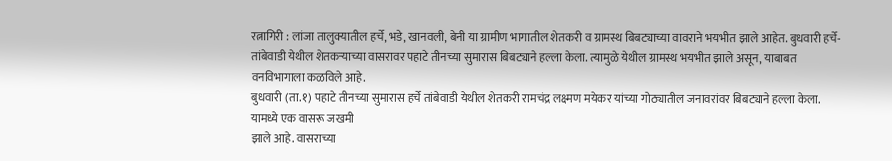रत्नागिरी : लांजा तालुक्यातील हर्चे, भडे, खानवली, बेनी या ग्रामीण भागातील शेतकरी व ग्रामस्थ बिबट्याच्या वावराने भयभीत झाले आहेत. बुधवारी हर्चे-तांबेवाडी येथील शेतकऱ्याच्या वासरावर पहाटे तीनच्या सुमारास बिबट्याने हल्ला केला. त्यामुळे येथील ग्रामस्थ भयभीत झाले असून, याबाबत वनविभागाला कळविले आहे.
बुधवारी (ता.१) पहाटे तीनच्या सुमारास हर्चे तांबेवाडी येथील शेतकरी रामचंद्र लक्ष्मण मयेकर यांच्या गोठ्यातील जनावरांवर बिबट्याने हल्ला केला. यामध्ये एक वासरू जखमी
झाले आहे. वासराच्या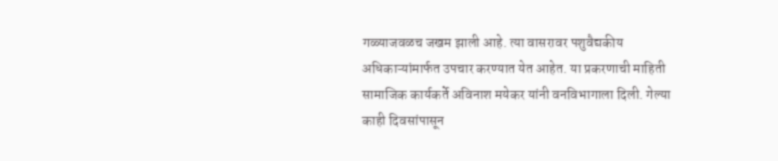गळ्याजवळच जखम झाली आहे. त्या वासरावर पशुवैद्यकीय अधिकाऱ्यांमार्फत उपचार करण्यात येत आहेत. या प्रकरणाची माहिती सामाजिक कार्यकर्ते अविनाश मयेकर यांनी वनविभागाला दिली. गेल्या काही दिवसांपासून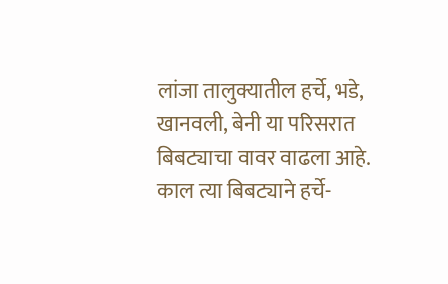लांजा तालुक्यातील हर्चे, भडे, खानवली, बेनी या परिसरात बिबट्याचा वावर वाढला आहे. काल त्या बिबट्याने हर्चे-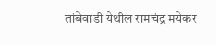तांबेवाडी येथील रामचंद्र मयेकर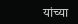यांच्या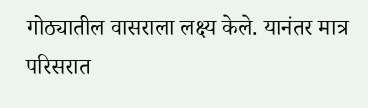गोठ्यातील वासराला लक्ष्य केले. यानंतर मात्र परिसरात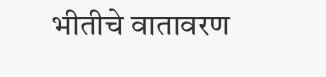भीतीचे वातावरण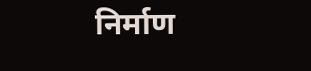निर्माण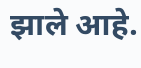झाले आहे.